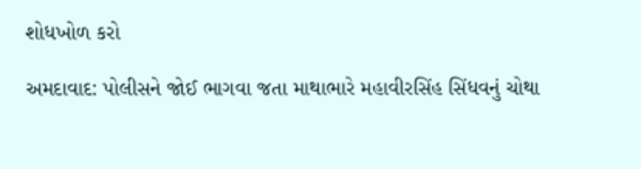શોધખોળ કરો

અમદાવાદ: પોલીસને જોઈ ભાગવા જતા માથાભારે મહાવીરસિંહ સિંધવનું ચોથા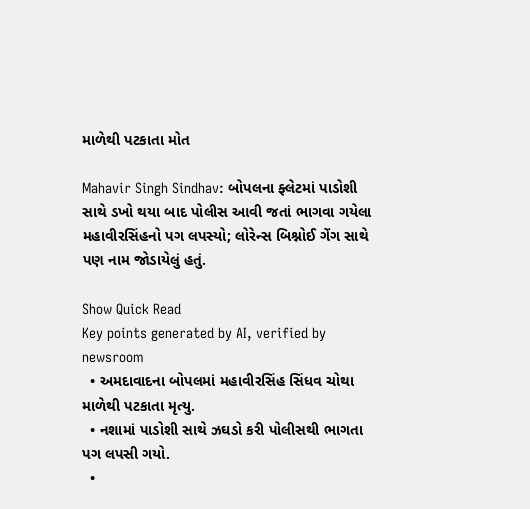માળેથી પટકાતા મોત

Mahavir Singh Sindhav: બોપલના ફ્લેટમાં પાડોશી સાથે ડખો થયા બાદ પોલીસ આવી જતાં ભાગવા ગયેલા મહાવીરસિંહનો પગ લપસ્યો; લોરેન્સ બિશ્નોઈ ગેંગ સાથે પણ નામ જોડાયેલું હતું.

Show Quick Read
Key points generated by AI, verified by newsroom
  • અમદાવાદના બોપલમાં મહાવીરસિંહ સિંધવ ચોથા માળેથી પટકાતા મૃત્યુ.
  • નશામાં પાડોશી સાથે ઝઘડો કરી પોલીસથી ભાગતા પગ લપસી ગયો.
  •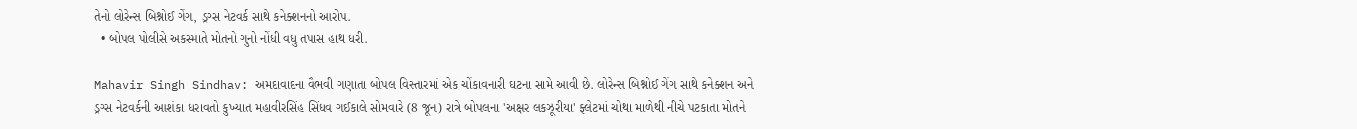તેનો લોરેન્સ બિશ્નોઈ ગેંગ, ડ્રગ્સ નેટવર્ક સાથે કનેક્શનનો આરોપ.
  • બોપલ પોલીસે અકસ્માતે મોતનો ગુનો નોંધી વધુ તપાસ હાથ ધરી.

Mahavir Singh Sindhav: અમદાવાદના વૈભવી ગણાતા બોપલ વિસ્તારમાં એક ચોંકાવનારી ઘટના સામે આવી છે. લોરેન્સ બિશ્નોઈ ગેંગ સાથે કનેક્શન અને ડ્રગ્સ નેટવર્કની આશંકા ધરાવતો કુખ્યાત મહાવીરસિંહ સિંધવ ગઈકાલે સોમવારે (8 જૂન) રાત્રે બોપલના 'અક્ષર લકઝૂરીયા' ફ્લેટમાં ચોથા માળેથી નીચે પટકાતા મોતને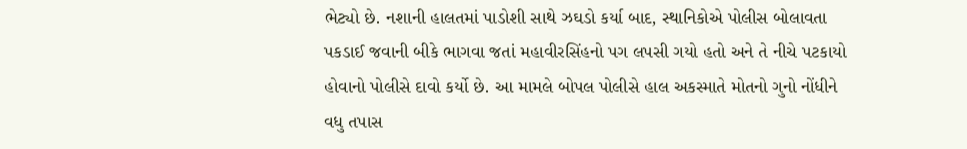ભેટ્યો છે. નશાની હાલતમાં પાડોશી સાથે ઝઘડો કર્યા બાદ, સ્થાનિકોએ પોલીસ બોલાવતા પકડાઈ જવાની બીકે ભાગવા જતાં મહાવીરસિંહનો પગ લપસી ગયો હતો અને તે નીચે પટકાયો હોવાનો પોલીસે દાવો કર્યો છે. આ મામલે બોપલ પોલીસે હાલ અકસ્માતે મોતનો ગુનો નોંધીને વધુ તપાસ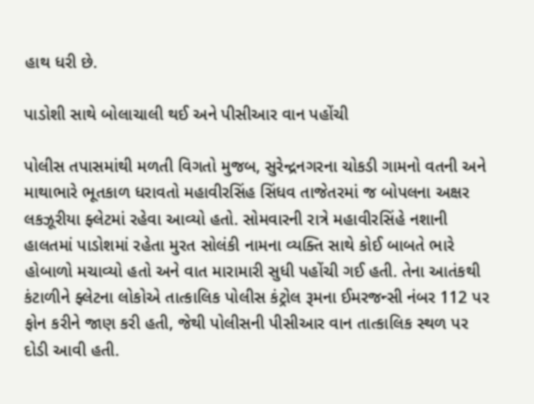હાથ ધરી છે.

પાડોશી સાથે બોલાચાલી થઈ અને પીસીઆર વાન પહોંચી

પોલીસ તપાસમાંથી મળતી વિગતો મુજબ, સુરેન્દ્રનગરના ચોકડી ગામનો વતની અને માથાભારે ભૂતકાળ ધરાવતો મહાવીરસિંહ સિંધવ તાજેતરમાં જ બોપલના અક્ષર લકઝૂરીયા ફ્લેટમાં રહેવા આવ્યો હતો. સોમવારની રાત્રે મહાવીરસિંહે નશાની હાલતમાં પાડોશમાં રહેતા મુરત સોલંકી નામના વ્યક્તિ સાથે કોઈ બાબતે ભારે હોબાળો મચાવ્યો હતો અને વાત મારામારી સુધી પહોંચી ગઈ હતી. તેના આતંકથી કંટાળીને ફ્લેટના લોકોએ તાત્કાલિક પોલીસ કંટ્રોલ રૂમના ઈમરજન્સી નંબર 112 પર ફોન કરીને જાણ કરી હતી, જેથી પોલીસની પીસીઆર વાન તાત્કાલિક સ્થળ પર દોડી આવી હતી.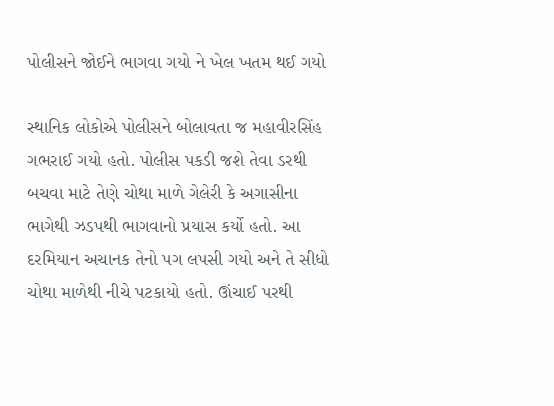પોલીસને જોઈને ભાગવા ગયો ને ખેલ ખતમ થઈ ગયો

સ્થાનિક લોકોએ પોલીસને બોલાવતા જ મહાવીરસિંહ ગભરાઈ ગયો હતો. પોલીસ પકડી જશે તેવા ડરથી બચવા માટે તેણે ચોથા માળે ગેલેરી કે અગાસીના ભાગેથી ઝડપથી ભાગવાનો પ્રયાસ કર્યો હતો. આ દરમિયાન અચાનક તેનો પગ લપસી ગયો અને તે સીધો ચોથા માળેથી નીચે પટકાયો હતો. ઊંચાઈ પરથી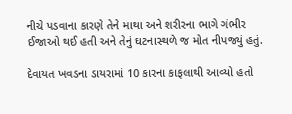નીચે પડવાના કારણે તેને માથા અને શરીરના ભાગે ગંભીર ઈજાઓ થઈ હતી અને તેનું ઘટનાસ્થળે જ મોત નીપજ્યું હતું.

દેવાયત ખવડના ડાયરામાં 10 કારના કાફલાથી આવ્યો હતો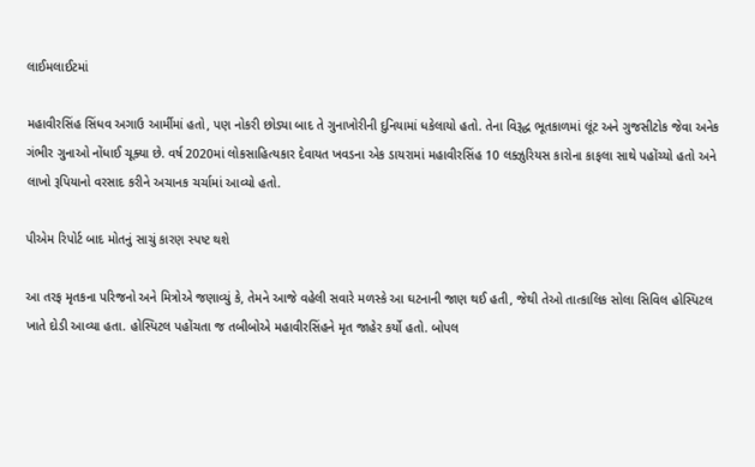લાઈમલાઈટમાં

મહાવીરસિંહ સિંધવ અગાઉ આર્મીમાં હતો, પણ નોકરી છોડ્યા બાદ તે ગુનાખોરીની દુનિયામાં ધકેલાયો હતો. તેના વિરૂદ્ધ ભૂતકાળમાં લૂંટ અને ગુજસીટોક જેવા અનેક ગંભીર ગુનાઓ નોંધાઈ ચૂક્યા છે. વર્ષ 2020માં લોકસાહિત્યકાર દેવાયત ખવડના એક ડાયરામાં મહાવીરસિંહ 10 લક્ઝુરિયસ કારોના કાફલા સાથે પહોંચ્યો હતો અને લાખો રૂપિયાનો વરસાદ કરીને અચાનક ચર્ચામાં આવ્યો હતો.

પીએમ રિપોર્ટ બાદ મોતનું સાચું કારણ સ્પષ્ટ થશે

આ તરફ મૃતકના પરિજનો અને મિત્રોએ જણાવ્યું કે, તેમને આજે વહેલી સવારે મળસ્કે આ ઘટનાની જાણ થઈ હતી, જેથી તેઓ તાત્કાલિક સોલા સિવિલ હોસ્પિટલ ખાતે દોડી આવ્યા હતા. હોસ્પિટલ પહોંચતા જ તબીબોએ મહાવીરસિંહને મૃત જાહેર કર્યો હતો. બોપલ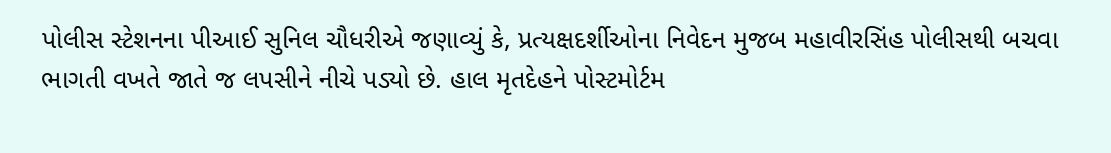પોલીસ સ્ટેશનના પીઆઈ સુનિલ ચૌધરીએ જણાવ્યું કે, પ્રત્યક્ષદર્શીઓના નિવેદન મુજબ મહાવીરસિંહ પોલીસથી બચવા ભાગતી વખતે જાતે જ લપસીને નીચે પડ્યો છે. હાલ મૃતદેહને પોસ્ટમોર્ટમ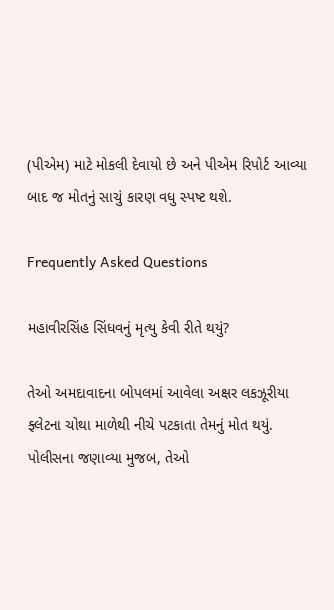(પીએમ) માટે મોકલી દેવાયો છે અને પીએમ રિપોર્ટ આવ્યા બાદ જ મોતનું સાચું કારણ વધુ સ્પષ્ટ થશે.

Frequently Asked Questions

મહાવીરસિંહ સિંધવનું મૃત્યુ કેવી રીતે થયું?

તેઓ અમદાવાદના બોપલમાં આવેલા અક્ષર લકઝૂરીયા ફ્લેટના ચોથા માળેથી નીચે પટકાતા તેમનું મોત થયું. પોલીસના જણાવ્યા મુજબ, તેઓ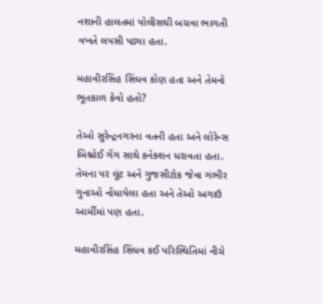નશાની હાલતમાં પોલીસથી બચવા ભાગતી વખતે લપસી પડ્યા હતા.

મહાવીરસિંહ સિંધવ કોણ હતા અને તેમનો ભૂતકાળ કેવો હતો?

તેઓ સુરેન્દ્રનગરના વતની હતા અને લોરેન્સ બિશ્નોઈ ગેંગ સાથે કનેક્શન ધરાવતા હતા. તેમના પર લૂંટ અને ગુજસીટોક જેવા ગંભીર ગુનાઓ નોંધાયેલા હતા અને તેઓ અગાઉ આર્મીમાં પણ હતા.

મહાવીરસિંહ સિંધવ કઈ પરિસ્થિતિમાં નીચે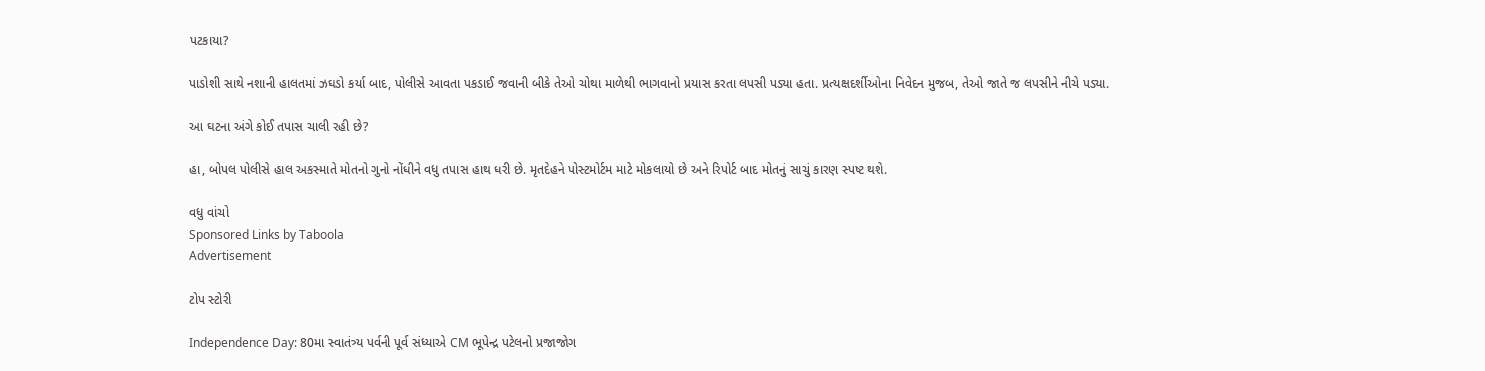પટકાયા?

પાડોશી સાથે નશાની હાલતમાં ઝઘડો કર્યા બાદ, પોલીસે આવતા પકડાઈ જવાની બીકે તેઓ ચોથા માળેથી ભાગવાનો પ્રયાસ કરતા લપસી પડ્યા હતા. પ્રત્યક્ષદર્શીઓના નિવેદન મુજબ, તેઓ જાતે જ લપસીને નીચે પડ્યા.

આ ઘટના અંગે કોઈ તપાસ ચાલી રહી છે?

હા, બોપલ પોલીસે હાલ અકસ્માતે મોતનો ગુનો નોંધીને વધુ તપાસ હાથ ધરી છે. મૃતદેહને પોસ્ટમોર્ટમ માટે મોકલાયો છે અને રિપોર્ટ બાદ મોતનું સાચું કારણ સ્પષ્ટ થશે.

વધુ વાંચો
Sponsored Links by Taboola
Advertisement

ટોપ સ્ટોરી

Independence Day: 80મા સ્વાતંત્ર્ય પર્વની પૂર્વ સંધ્યાએ CM ભૂપેન્દ્ર પટેલનો પ્રજાજોગ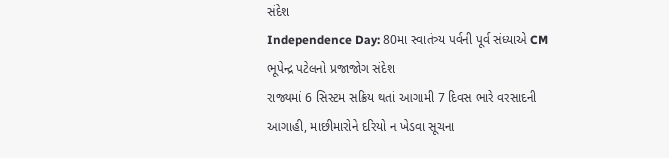સંદેશ
Independence Day: 80મા સ્વાતંત્ર્ય પર્વની પૂર્વ સંધ્યાએ CM ભૂપેન્દ્ર પટેલનો પ્રજાજોગ સંદેશ
રાજ્યમાં 6 સિસ્ટમ સક્રિય થતાં આગામી 7 દિવસ ભારે વરસાદની આગાહી, માછીમારોને દરિયો ન ખેડવા સૂચના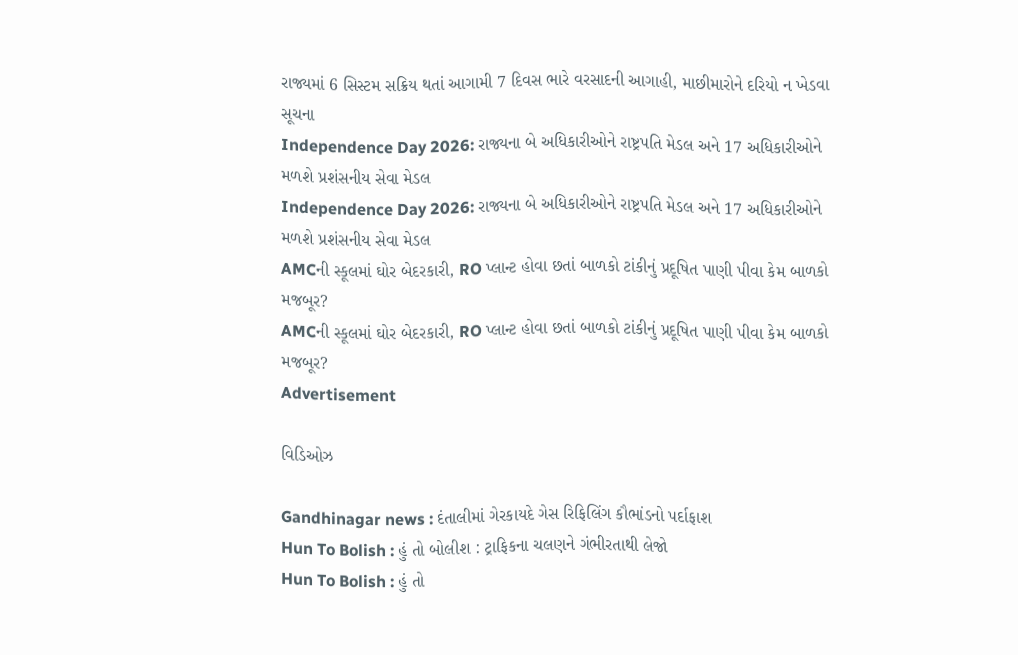રાજ્યમાં 6 સિસ્ટમ સક્રિય થતાં આગામી 7 દિવસ ભારે વરસાદની આગાહી, માછીમારોને દરિયો ન ખેડવા સૂચના
Independence Day 2026: રાજ્યના બે અધિકારીઓને રાષ્ટ્રપતિ મેડલ અને 17 અધિકારીઓને મળશે પ્રશંસનીય સેવા મેડલ
Independence Day 2026: રાજ્યના બે અધિકારીઓને રાષ્ટ્રપતિ મેડલ અને 17 અધિકારીઓને મળશે પ્રશંસનીય સેવા મેડલ
AMCની સ્કૂલમાં ઘોર બેદરકારી, RO પ્લાન્ટ હોવા છતાં બાળકો ટાંકીનું પ્રદૂષિત પાણી પીવા કેમ બાળકો મજબૂર?
AMCની સ્કૂલમાં ઘોર બેદરકારી, RO પ્લાન્ટ હોવા છતાં બાળકો ટાંકીનું પ્રદૂષિત પાણી પીવા કેમ બાળકો મજબૂર?
Advertisement

વિડિઓઝ

Gandhinagar news : દંતાલીમાં ગેરકાયદે ગેસ રિફિલિંગ કૌભાંડનો પર્દાફાશ
Hun To Bolish : હું તો બોલીશ : ટ્રાફિકના ચલણને ગંભીરતાથી લેજો
Hun To Bolish : હું તો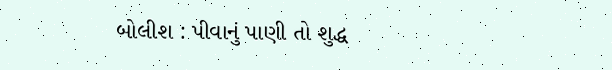બોલીશ : પીવાનું પાણી તો શુદ્ધ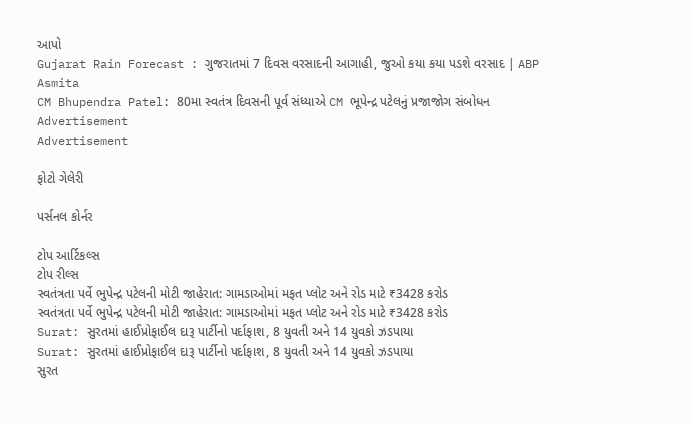આપો
Gujarat Rain Forecast : ગુજરાતમાં 7 દિવસ વરસાદની આગાહી, જુઓ કયા કયા પડશે વરસાદ | ABP Asmita
CM Bhupendra Patel: 80મા સ્વતંત્ર દિવસની પૂર્વ સંધ્યાએ CM ભૂપેન્દ્ર પટેલનું પ્રજાજોગ સંબોધન
Advertisement
Advertisement

ફોટો ગેલેરી

પર્સનલ કોર્નર

ટોપ આર્ટિકલ્સ
ટોપ રીલ્સ
સ્વતંત્રતા પર્વે ભુપેન્દ્ર પટેલની મોટી જાહેરાત: ગામડાઓમાં મફત પ્લોટ અને રોડ માટે ₹3428 કરોડ
સ્વતંત્રતા પર્વે ભુપેન્દ્ર પટેલની મોટી જાહેરાત: ગામડાઓમાં મફત પ્લોટ અને રોડ માટે ₹3428 કરોડ
Surat: સુરતમાં હાઈપ્રોફાઈલ દારૂ પાર્ટીનો પર્દાફાશ, 8 યુવતી અને 14 યુવકો ઝડપાયા
Surat: સુરતમાં હાઈપ્રોફાઈલ દારૂ પાર્ટીનો પર્દાફાશ, 8 યુવતી અને 14 યુવકો ઝડપાયા
સુરત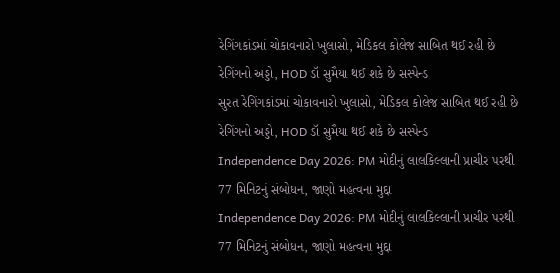રેગિંગકાંડમાં ચોકાવનારો ખુલાસો, મેડિકલ કોલેજ સાબિત થઈ રહી છે રેગિંગનો અડ્ડો, HOD ડૉ સુમૈયા થઈ શકે છે સસ્પેન્ડ
સુરત રેગિંગકાંડમાં ચોકાવનારો ખુલાસો, મેડિકલ કોલેજ સાબિત થઈ રહી છે રેગિંગનો અડ્ડો, HOD ડૉ સુમૈયા થઈ શકે છે સસ્પેન્ડ
Independence Day 2026: PM મોદીનું લાલકિલ્લાની પ્રાચીર પરથી 77 મિનિટનું સંબોધન, જાણો મહત્વના મુદ્દા
Independence Day 2026: PM મોદીનું લાલકિલ્લાની પ્રાચીર પરથી 77 મિનિટનું સંબોધન, જાણો મહત્વના મુદ્દા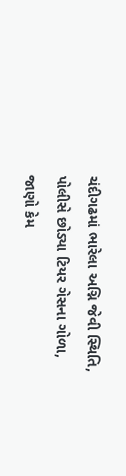ચંદીગઢમાં ભારેલા અગ્નિ જેવી સ્થિતિ, પોલીસે છોડ્યા ટિયર ગેસના ગોળા, જાણો કેમ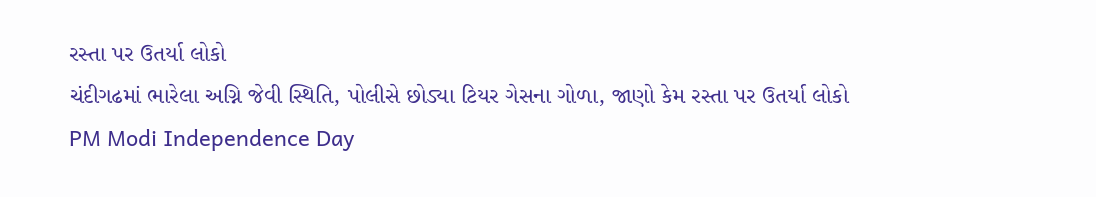રસ્તા પર ઉતર્યા લોકો
ચંદીગઢમાં ભારેલા અગ્નિ જેવી સ્થિતિ, પોલીસે છોડ્યા ટિયર ગેસના ગોળા, જાણો કેમ રસ્તા પર ઉતર્યા લોકો
PM Modi Independence Day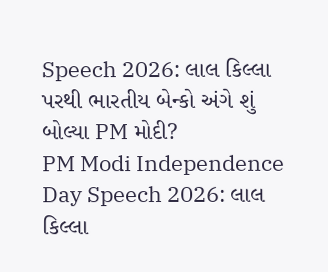Speech 2026: લાલ કિલ્લા પરથી ભારતીય બેન્કો અંગે શું બોલ્યા PM મોદી?
PM Modi Independence Day Speech 2026: લાલ કિલ્લા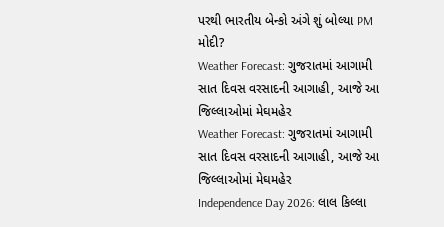પરથી ભારતીય બેન્કો અંગે શું બોલ્યા PM મોદી?
Weather Forecast: ગુજરાતમાં આગામી સાત દિવસ વરસાદની આગાહી, આજે આ જિલ્લાઓમાં મેઘમહેર
Weather Forecast: ગુજરાતમાં આગામી સાત દિવસ વરસાદની આગાહી, આજે આ જિલ્લાઓમાં મેઘમહેર
Independence Day 2026: લાલ કિલ્લા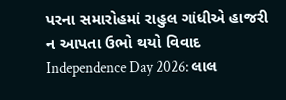પરના સમારોહમાં રાહુલ ગાંધીએ હાજરી ન આપતા ઉભો થયો વિવાદ
Independence Day 2026: લાલ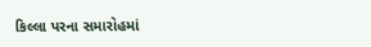કિલ્લા પરના સમારોહમાં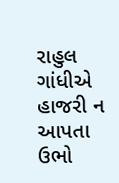રાહુલ ગાંધીએ હાજરી ન આપતા ઉભો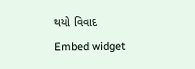થયો વિવાદ
Embed widget